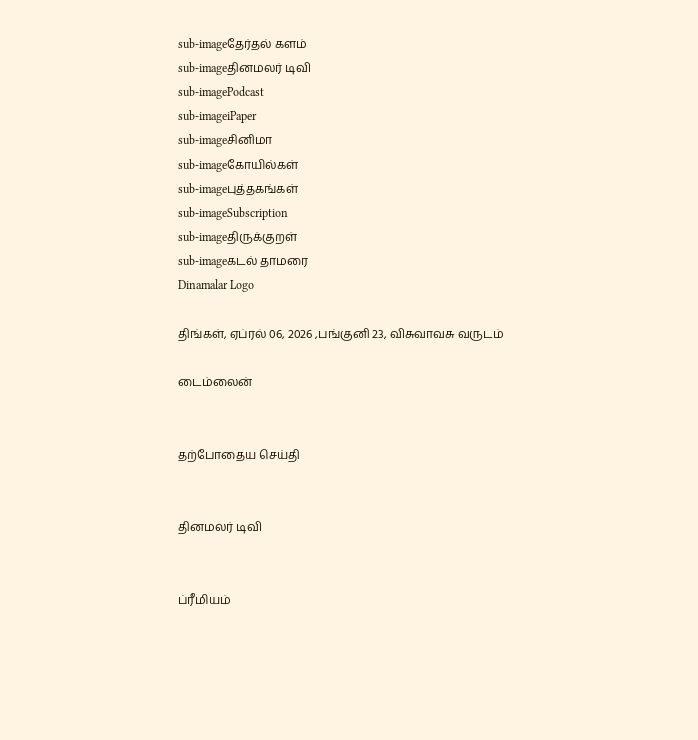sub-imageதேர்தல் களம்
sub-imageதினமலர் டிவி
sub-imagePodcast
sub-imageiPaper
sub-imageசினிமா
sub-imageகோயில்கள்
sub-imageபுத்தகங்கள்
sub-imageSubscription
sub-imageதிருக்குறள்
sub-imageகடல் தாமரை
Dinamalar Logo

திங்கள், ஏப்ரல் 06, 2026 ,பங்குனி 23, விசுவாவசு வருடம்

டைம்லைன்


தற்போதைய செய்தி


தினமலர் டிவி


ப்ரீமியம்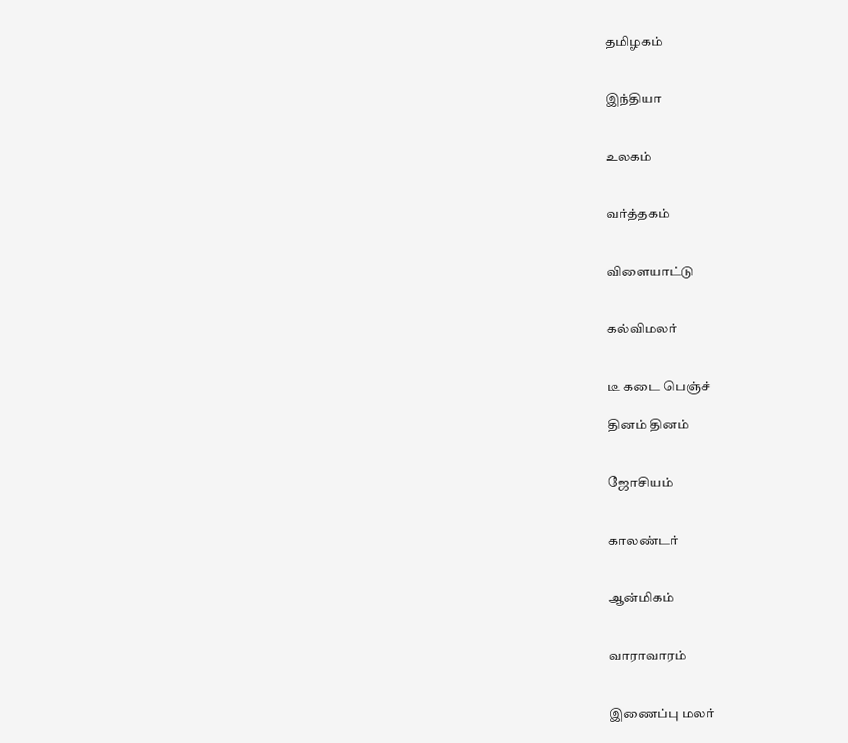தமிழகம்


இந்தியா


உலகம்


வர்த்தகம்


விளையாட்டு


கல்விமலர்


டீ கடை பெஞ்ச்

தினம் தினம்


ஜோசியம்


காலண்டர்


ஆன்மிகம்


வாராவாரம்


இணைப்பு மலர்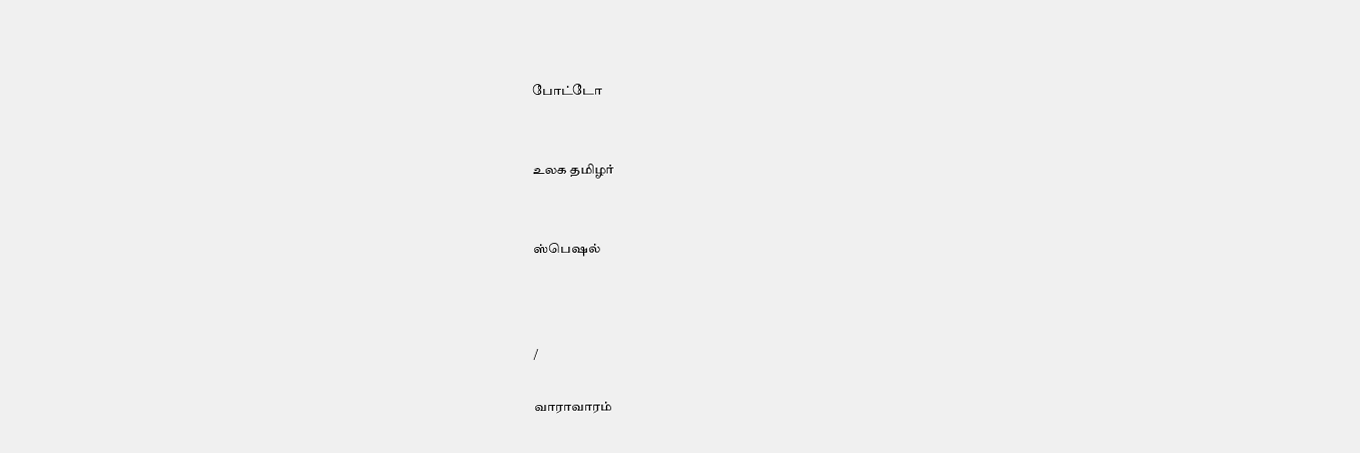போட்டோ


உலக தமிழர்


ஸ்பெஷல்



/

வாராவாரம்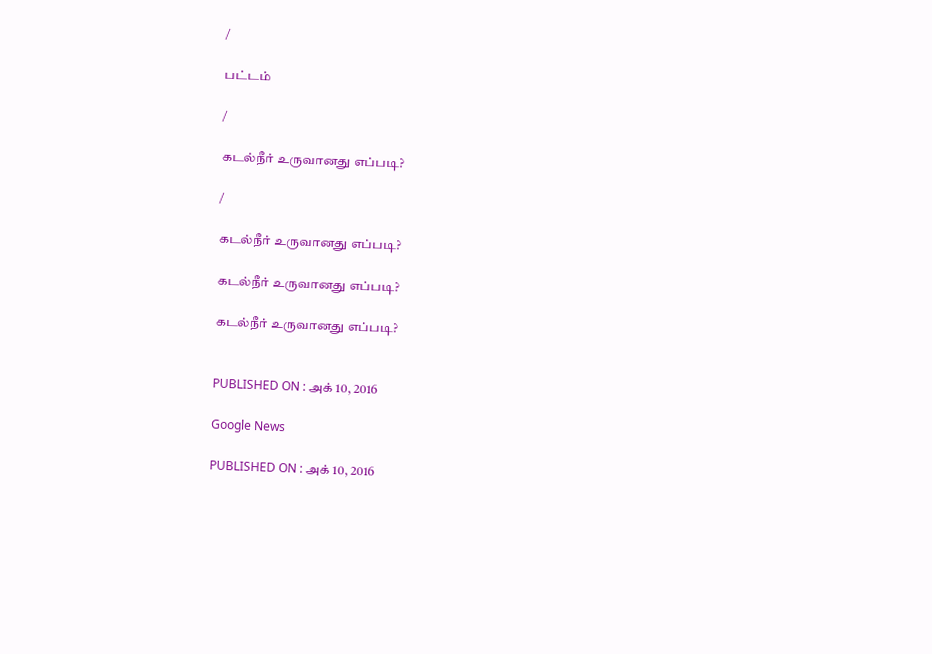/

பட்டம்

/

கடல்நீர் உருவானது எப்படி?

/

கடல்நீர் உருவானது எப்படி?

கடல்நீர் உருவானது எப்படி?

கடல்நீர் உருவானது எப்படி?


PUBLISHED ON : அக் 10, 2016

Google News

PUBLISHED ON : அக் 10, 2016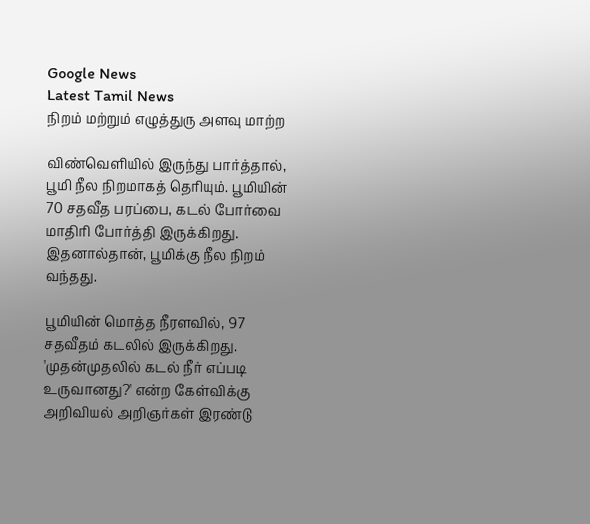Google News
Latest Tamil News
நிறம் மற்றும் எழுத்துரு அளவு மாற்ற

விண்வெளியில் இருந்து பார்த்தால், பூமி நீல நிறமாகத் தெரியும். பூமியின் 70 சதவீத பரப்பை, கடல் போர்வை மாதிரி போர்த்தி இருக்கிறது. இதனால்தான், பூமிக்கு நீல நிறம் வந்தது.

பூமியின் மொத்த நீரளவில், 97 சதவீதம் கடலில் இருக்கிறது. 'முதன்முதலில் கடல் நீர் எப்படி உருவானது?' என்ற கேள்விக்கு அறிவியல் அறிஞர்கள் இரண்டு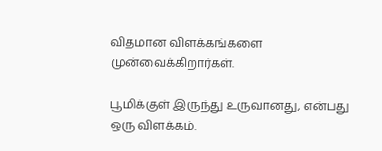விதமான விளக்கங்களை முன்வைக்கிறார்கள்.

பூமிக்குள் இருந்து உருவானது, என்பது ஒரு விளக்கம்.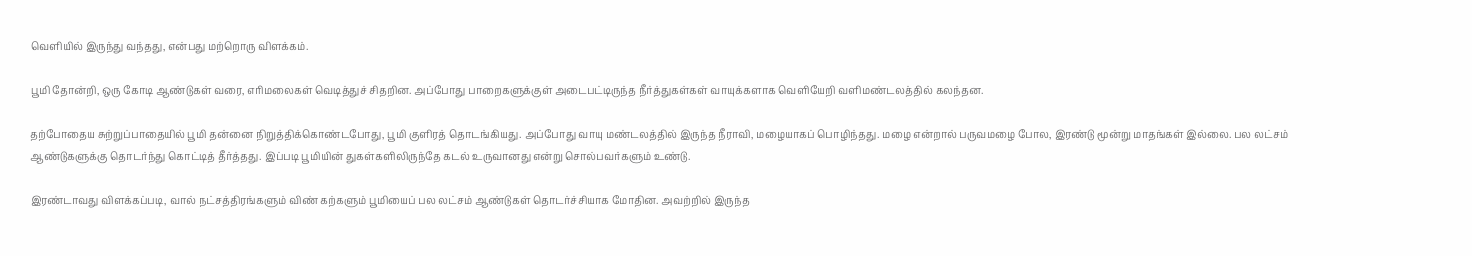வெளியில் இருந்து வந்தது, என்பது மற்றொரு விளக்கம்.

பூமி தோன்றி, ஒரு கோடி ஆண்டுகள் வரை, எரிமலைகள் வெடித்துச் சிதறின. அப்போது பாறைகளுக்குள் அடைபட்டிருந்த நீர்த்துகள்கள் வாயுக்களாக வெளியேறி வளிமண்டலத்தில் கலந்தன.

தற்போதைய சுற்றுப்பாதையில் பூமி தன்னை நிறுத்திக்கொண்டபோது, பூமி குளிரத் தொடங்கியது. அப்போது வாயு மண்டலத்தில் இருந்த நீராவி, மழையாகப் பொழிந்தது. மழை என்றால் பருவமழை போல, இரண்டு மூன்று மாதங்கள் இல்லை. பல லட்சம் ஆண்டுகளுக்கு தொடர்ந்து கொட்டித் தீர்த்தது. இப்படி பூமியின் துகள்களிலிருந்தே கடல் உருவானது என்று சொல்பவர்களும் உண்டு.

இரண்டாவது விளக்கப்படி, வால் நட்சத்திரங்களும் விண் கற்களும் பூமியைப் பல லட்சம் ஆண்டுகள் தொடர்ச்சியாக மோதின. அவற்றில் இருந்த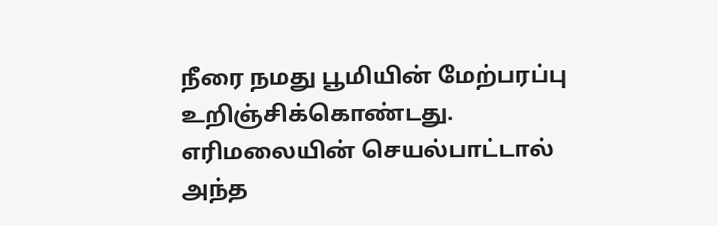நீரை நமது பூமியின் மேற்பரப்பு உறிஞ்சிக்கொண்டது. எரிமலையின் செயல்பாட்டால் அந்த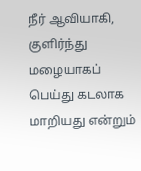நீர் ஆவியாகி, குளிர்ந்து மழையாகப் பெய்து கடலாக மாறியது என்றும்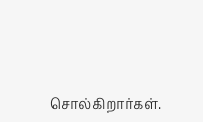சொல்கிறார்கள்.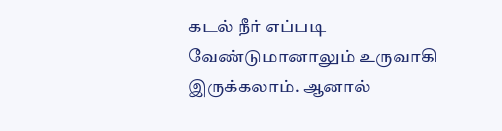கடல் நீர் எப்படி வேண்டுமானாலும் உருவாகி இருக்கலாம். ஆனால்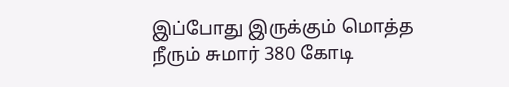இப்போது இருக்கும் மொத்த நீரும் சுமார் 380 கோடி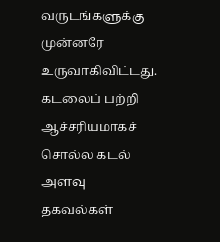வருடங்களுக்கு முன்னரே உருவாகிவிட்டது. கடலைப் பற்றி ஆச்சரியமாகச் சொல்ல கடல் அளவு தகவல்கள்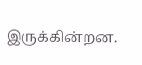இருக்கின்றன.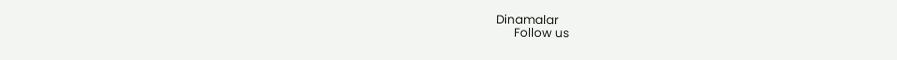Dinamalar
      Follow us